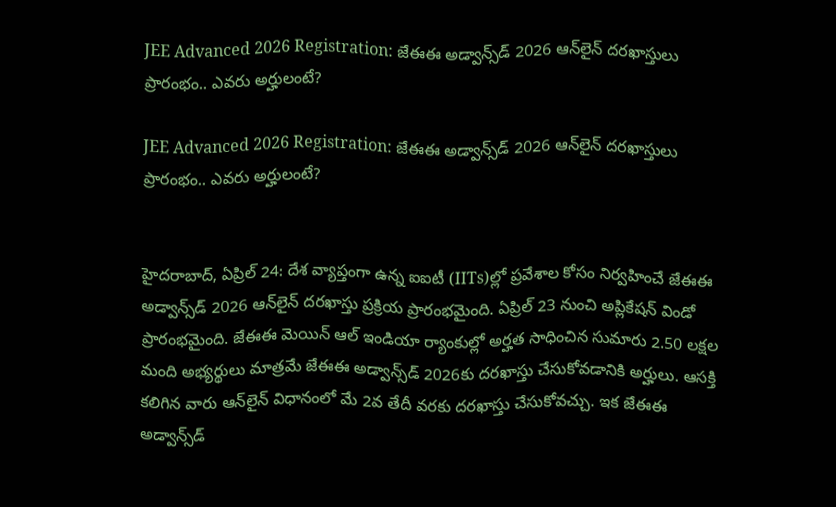JEE Advanced 2026 Registration: జేఈఈ అడ్వాన్స్‌డ్ 2026 ఆన్‌లైన్‌ దరఖాస్తులు ప్రారంభం.. ఎవరు అర్హులంటే?

JEE Advanced 2026 Registration: జేఈఈ అడ్వాన్స్‌డ్ 2026 ఆన్‌లైన్‌ దరఖాస్తులు ప్రారంభం.. ఎవరు అర్హులంటే?


హైదరాబాద్‌, ఏప్రిల్ 24: దేశ వ్యాప్తంగా ఉన్న ఐఐటీ (IITs)ల్లో ప్రవేశాల కోసం నిర్వహించే జేఈఈ అడ్వాన్స్‌డ్ 2026 ఆన్‌లైన్‌ దరఖాస్తు ప్రక్రియ ప్రారంభమైంది. ఏప్రిల్ 23 నుంచి అప్లికేషన్‌ విండో ప్రారంభమైంది. జేఈఈ మెయిన్‌ ఆల్‌ ఇండియా ర్యాంకుల్లో అర్హత సాధించిన సుమారు 2.50 లక్షల మంది అభ్యర్థులు మాత్రమే జేఈఈ అడ్వాన్స్‌డ్ 2026కు దరఖాస్తు చేసుకోవడానికి అర్హులు. ఆసక్తి కలిగిన వారు ఆన్‌లైన్‌ విధానంలో మే 2వ తేదీ వరకు దరఖాస్తు చేసుకోవచ్చు. ఇక జేఈఈ అడ్వాన్స్‌డ్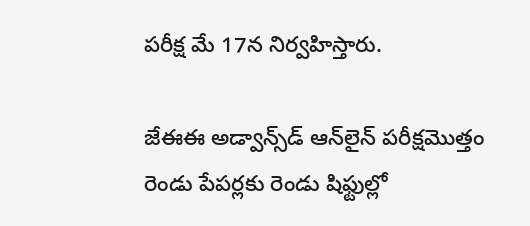పరీక్ష మే 17న నిర్వహిస్తారు.

జేఈఈ అడ్వాన్స్‌డ్‌ ఆన్‌లైన్‌ పరీక్షమొత్తం రెండు పేపర్లకు రెండు షిఫ్టుల్లో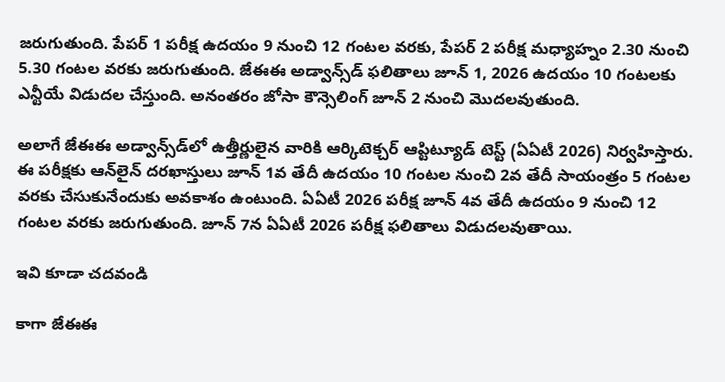జరుగుతుంది. పేపర్ 1 పరీక్ష ఉదయం 9 నుంచి 12 గంటల వరకు, పేపర్ 2 పరీక్ష మధ్యాహ్నం 2.30 నుంచి 5.30 గంటల వరకు జరుగుతుంది. జేఈఈ అడ్వాన్స్‌డ్‌ ఫలితాలు జూన్ 1, 2026 ఉదయం 10 గంటలకు ఎన్టీయే విడుదల చేస్తుంది. అనంతరం జోసా కౌన్సెలింగ్‌ జూన్‌ 2 నుంచి మొదలవుతుంది.

అలాగే జేఈఈ అడ్వాన్స్‌డ్‌లో ఉత్తీర్ణులైన వారికి ఆర్కిటెక్చర్‌ ఆప్టిట్యూడ్‌ టెస్ట్‌ (ఏఏటీ 2026) నిర్వహిస్తారు. ఈ పరీక్షకు ఆన్‌లైన్‌ దరఖాస్తులు జూన్‌ 1వ తేదీ ఉదయం 10 గంటల నుంచి 2వ తేదీ సాయంత్రం 5 గంటల వరకు చేసుకునేందుకు అవకాశం ఉంటుంది. ఏఏటీ 2026 పరీక్ష జూన్‌ 4వ తేదీ ఉదయం 9 నుంచి 12 గంటల వరకు జరుగుతుంది. జూన్‌ 7న ఏఏటీ 2026 పరీక్ష ఫలితాలు విడుదలవుతాయి.

ఇవి కూడా చదవండి

కాగా జేఈఈ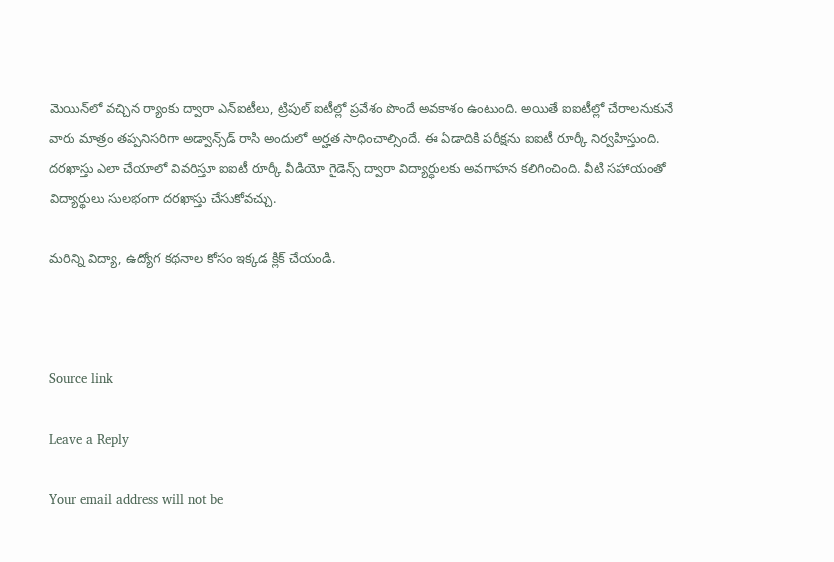మెయిన్‌లో వచ్చిన ర్యాంకు ద్వారా ఎన్‌ఐటీలు, ట్రిపుల్ ఐటీల్లో ప్రవేశం పొందే అవకాశం ఉంటుంది. అయితే ఐఐటీల్లో చేరాలనుకునే వారు మాత్రం తప్పనిసరిగా అడ్వాన్స్‌డ్ రాసి అందులో అర్హత సాధించాల్సిందే. ఈ ఏడాదికి పరీక్షను ఐఐటీ రూర్కీ నిర్వహిస్తుంది. దరఖాస్తు ఎలా చేయాలో వివరిస్తూ ఐఐటీ రూర్కీ వీడియో గైడెన్స్‌ ద్వారా విద్యార్ధులకు అవగాహన కలిగించింది. వీటి సహాయంతో విద్యార్థులు సులభంగా దరఖాస్తు చేసుకోవచ్చు.

మరిన్ని విద్యా, ఉద్యోగ కథనాల కోసం ఇక్కడ క్లిక్‌ చేయండి.



Source link

Leave a Reply

Your email address will not be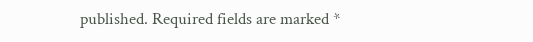published. Required fields are marked *